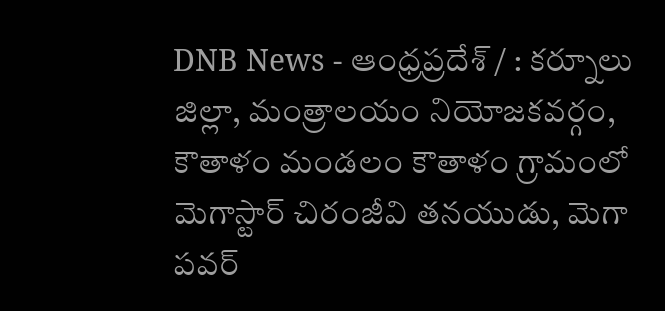DNB News - ఆంధ్రప్రదేశ్ / : కర్నూలు జిల్లా, మంత్రాలయం నియోజకవర్గం, కౌతాళం మండలం కౌతాళం గ్రామంలో మెగాస్టార్ చిరంజీవి తనయుడు, మెగా పవర్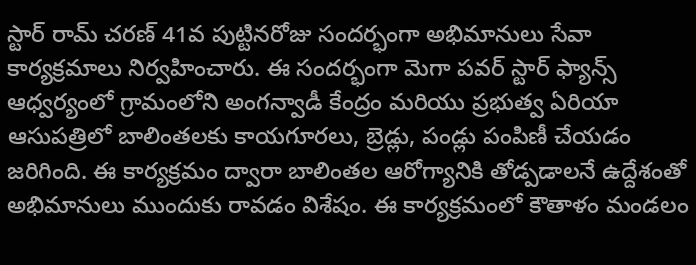స్టార్ రామ్ చరణ్ 41వ పుట్టినరోజు సందర్భంగా అభిమానులు సేవా కార్యక్రమాలు నిర్వహించారు. ఈ సందర్భంగా మెగా పవర్ స్టార్ ఫ్యాన్స్ ఆధ్వర్యంలో గ్రామంలోని అంగన్వాడీ కేంద్రం మరియు ప్రభుత్వ ఏరియా ఆసుపత్రిలో బాలింతలకు కాయగూరలు, బ్రెడ్లు, పండ్లు పంపిణీ చేయడం జరిగింది. ఈ కార్యక్రమం ద్వారా బాలింతల ఆరోగ్యానికి తోడ్పడాలనే ఉద్దేశంతో అభిమానులు ముందుకు రావడం విశేషం. ఈ కార్యక్రమంలో కౌతాళం మండలం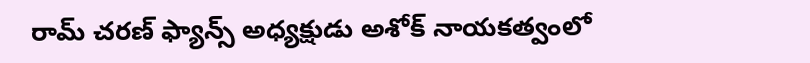రామ్ చరణ్ ఫ్యాన్స్ అధ్యక్షుడు అశోక్ నాయకత్వంలో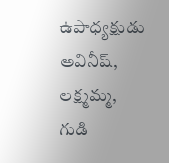ఉపాధ్యక్షుడు అవినీష్, లక్ష్మమ్మ, గుడి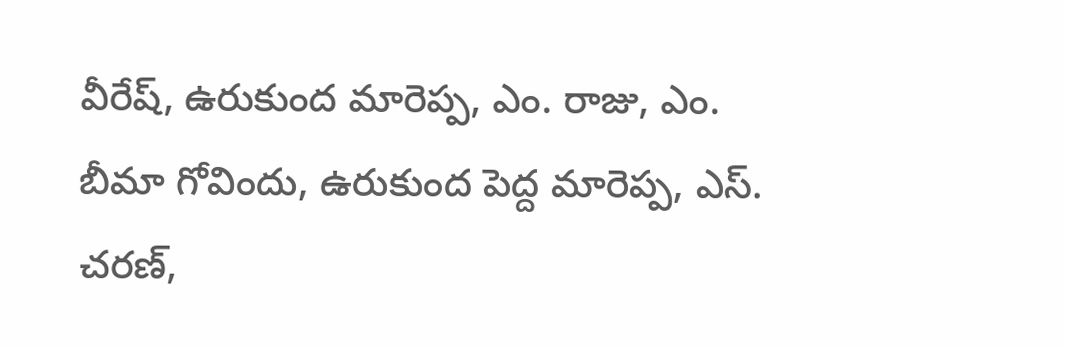వీరేష్, ఉరుకుంద మారెప్ప, ఎం. రాజు, ఎం. బీమా గోవిందు, ఉరుకుంద పెద్ద మారెప్ప, ఎస్. చరణ్,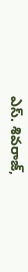ఎస్. శివరాజ్,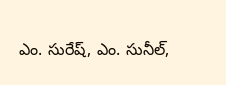ఎం. సురేష్, ఎం. సునీల్,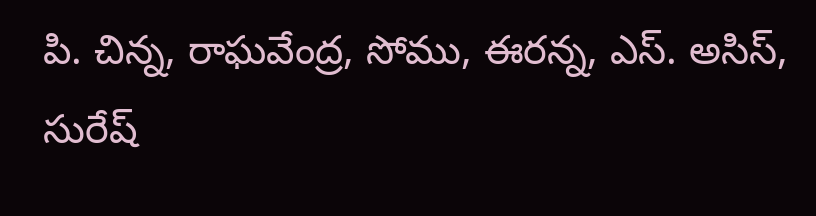పి. చిన్న, రాఘవేంద్ర, సోము, ఈరన్న, ఎస్. అసిస్, సురేష్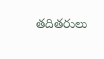తదితరులు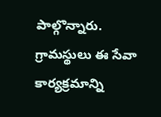పాల్గొన్నారు. గ్రామస్థులు ఈ సేవా కార్యక్రమాన్ని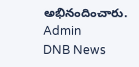అభినందించారు.
Admin
DNB News